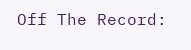Off The Record: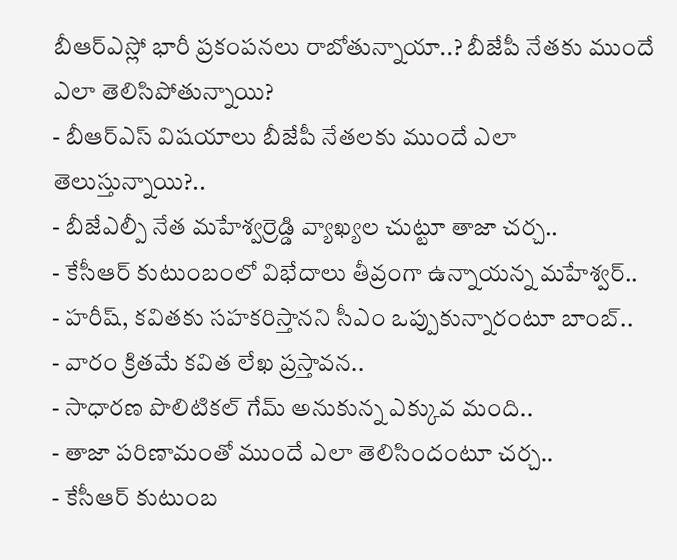బీఆర్ఎస్లో భారీ ప్రకంపనలు రాబోతున్నాయా..? బీజేపీ నేతకు ముందే ఎలా తెలిసిపోతున్నాయి?
- బీఆర్ఎస్ విషయాలు బీజేపీ నేతలకు ముందే ఎలా తెలుస్తున్నాయి?..
- బీజేఎల్పీ నేత మహేశ్వర్రెడ్డి వ్యాఖ్యల చుట్టూ తాజా చర్చ..
- కేసీఆర్ కుటుంబంలో విభేదాలు తీవ్రంగా ఉన్నాయన్న మహేశ్వర్..
- హరీష్, కవితకు సహకరిస్తానని సీఎం ఒప్పుకున్నారంటూ బాంబ్..
- వారం క్రితమే కవిత లేఖ ప్రస్తావన..
- సాధారణ పొలిటికల్ గేమ్ అనుకున్న ఎక్కువ మంది..
- తాజా పరిణామంతో ముందే ఎలా తెలిసిందంటూ చర్చ..
- కేసీఆర్ కుటుంబ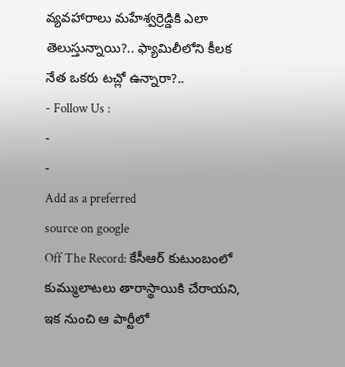వ్యవహారాలు మహేశ్వర్రెడ్డికి ఎలా తెలుస్తున్నాయి?.. ఫ్యామిలీలోని కీలక నేత ఒకరు టచ్లో ఉన్నారా?..
- Follow Us :
-
-
Add as a preferred
source on google
Off The Record: కేసీఆర్ కుటుంబంలో కుమ్ములాటలు తారాస్థాయికి చేరాయని, ఇక నుంచి ఆ పార్టీలో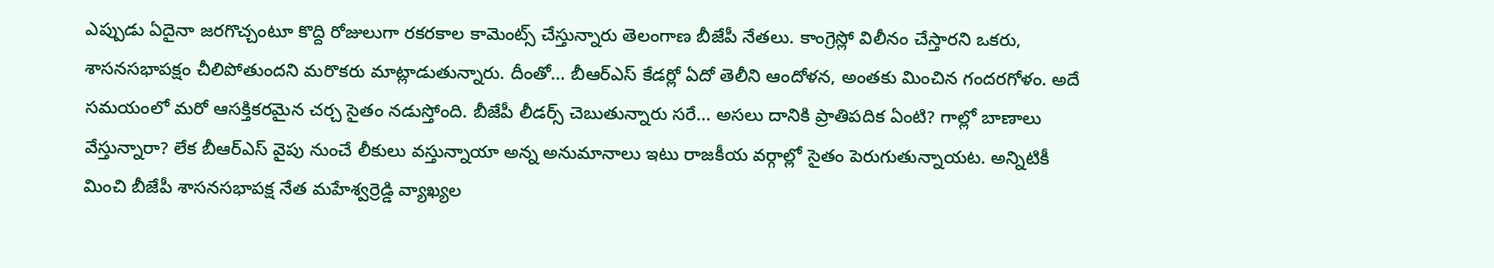ఎప్పుడు ఏదైనా జరగొచ్చంటూ కొద్ది రోజులుగా రకరకాల కామెంట్స్ చేస్తున్నారు తెలంగాణ బీజేపీ నేతలు. కాంగ్రెస్లో విలీనం చేస్తారని ఒకరు, శాసనసభాపక్షం చీలిపోతుందని మరొకరు మాట్లాడుతున్నారు. దీంతో… బీఆర్ఎస్ కేడర్లో ఏదో తెలీని ఆందోళన, అంతకు మించిన గందరగోళం. అదే సమయంలో మరో ఆసక్తికరమైన చర్చ సైతం నడుస్తోంది. బీజేపీ లీడర్స్ చెబుతున్నారు సరే… అసలు దానికి ప్రాతిపదిక ఏంటి? గాల్లో బాణాలు వేస్తున్నారా? లేక బీఆర్ఎస్ వైపు నుంచే లీకులు వస్తున్నాయా అన్న అనుమానాలు ఇటు రాజకీయ వర్గాల్లో సైతం పెరుగుతున్నాయట. అన్నిటికీ మించి బీజేపీ శాసనసభాపక్ష నేత మహేశ్వర్రెడ్డి వ్యాఖ్యల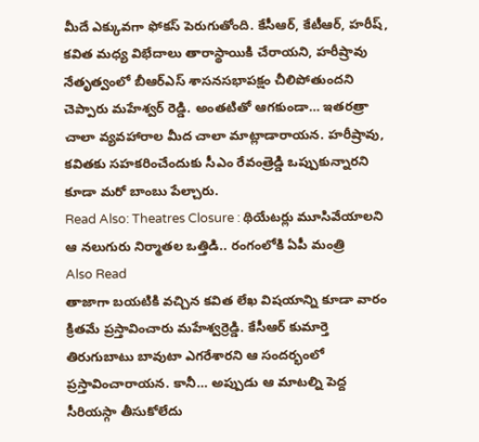మీదే ఎక్కువగా ఫోకస్ పెరుగుతోంది. కేసీఆర్, కేటీఆర్, హరీష్, కవిత మధ్య విభేదాలు తారాస్థాయికి చేరాయని, హరీష్రావు నేతృత్వంలో బీఆర్ఎస్ శాసనసభాపక్షం చీలిపోతుందని చెప్పారు మహేశ్వర్ రెడ్డి. అంతటితో ఆగకుండా… ఇతరత్రా చాలా వ్యవహారాల మీద చాలా మాట్లాడారాయన. హరీష్రావు, కవితకు సహకరించేందుకు సీఎం రేవంత్రెడ్డి ఒప్పుకున్నారని కూడా మరో బాంబు పేల్చారు.
Read Also: Theatres Closure : థియేటర్లు మూసివేయాలని ఆ నలుగురు నిర్మాతల ఒత్తిడి.. రంగంలోకి ఏపీ మంత్రి
Also Read
తాజాగా బయటికి వచ్చిన కవిత లేఖ విషయాన్ని కూడా వారం క్రితమే ప్రస్తావించారు మహేశ్వర్రెడ్డి. కేసీఆర్ కుమార్తె తిరుగుబాటు బావుటా ఎగరేశారని ఆ సందర్భంలో ప్రస్తావించారాయన. కానీ… అప్పుడు ఆ మాటల్ని పెద్ద సీరియస్గా తీసుకోలేదు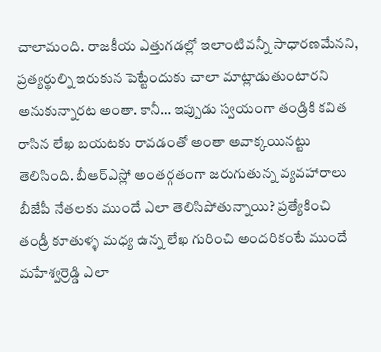చాలామంది. రాజకీయ ఎత్తుగడల్లో ఇలాంటివన్నీ సాధారణమేనని, ప్రత్యర్థుల్ని ఇరుకున పెట్టేందుకు చాలా మాట్లాడుతుంటారని అనుకున్నారట అంతా. కానీ… ఇప్పుడు స్వయంగా తండ్రికి కవిత రాసిన లేఖ బయటకు రావడంతో అంతా అవాక్కయినట్టు తెలిసింది. బీఆర్ఎస్లో అంతర్గతంగా జరుగుతున్న వ్యవహారాలు బీజేపీ నేతలకు ముందే ఎలా తెలిసిపోతున్నాయి? ప్రత్యేకించి తండ్రీ కూతుళ్ళ మధ్య ఉన్న లేఖ గురించి అందరికంటే ముందే మహేశ్వర్రెడ్డి ఎలా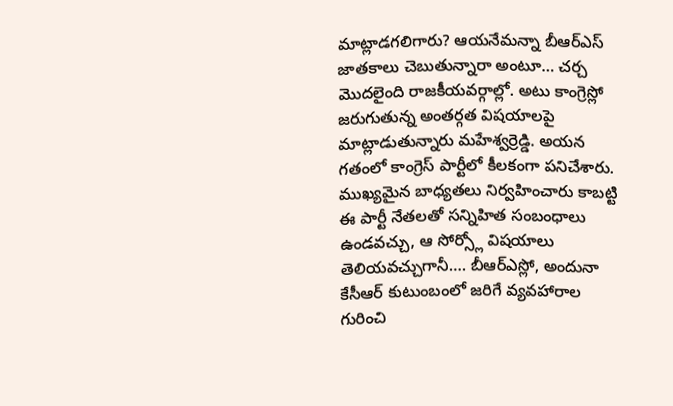మాట్లాడగలిగారు? ఆయనేమన్నా బీఆర్ఎస్ జాతకాలు చెబుతున్నారా అంటూ… చర్చ మొదలైంది రాజకీయవర్గాల్లో. అటు కాంగ్రెస్లో జరుగుతున్న అంతర్గత విషయాలపై మాట్లాడుతున్నారు మహేశ్వర్రెడ్డి. అయన గతంలో కాంగ్రెస్ పార్టీలో కీలకంగా పనిచేశారు. ముఖ్యమైన బాధ్యతలు నిర్వహించారు కాబట్టి ఈ పార్టీ నేతలతో సన్నిహిత సంబంధాలు ఉండవచ్చు, ఆ సోర్స్లో విషయాలు తెలియవచ్చుగానీ…. బీఆర్ఎస్లో, అందునా కేసీఆర్ కుటుంబంలో జరిగే వ్యవహారాల గురించి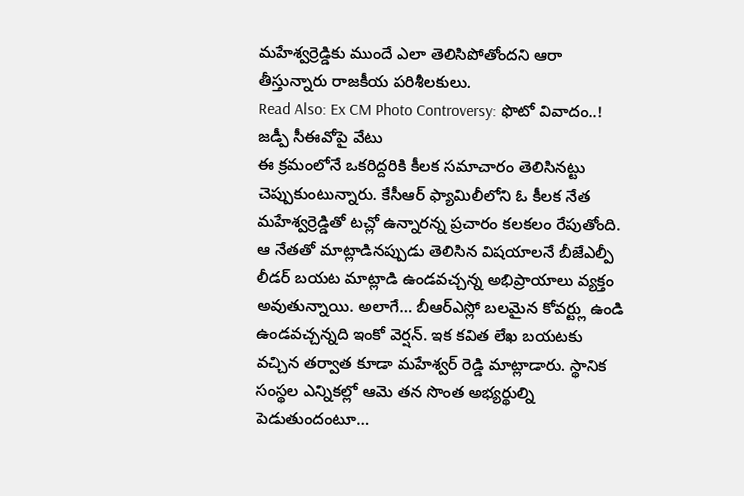మహేశ్వర్రెడ్డికు ముందే ఎలా తెలిసిపోతోందని ఆరా తీస్తున్నారు రాజకీయ పరిశీలకులు.
Read Also: Ex CM Photo Controversy: ఫొటో వివాదం..! జడ్పీ సీఈవోపై వేటు
ఈ క్రమంలోనే ఒకరిద్దరికి కీలక సమాచారం తెలిసినట్టు చెప్పుకుంటున్నారు. కేసీఆర్ ఫ్యామిలీలోని ఓ కీలక నేత మహేశ్వర్రెడ్డితో టచ్లో ఉన్నారన్న ప్రచారం కలకలం రేపుతోంది. ఆ నేతతో మాట్లాడినప్పుడు తెలిసిన విషయాలనే బీజేఎల్పీ లీడర్ బయట మాట్లాడి ఉండవచ్చన్న అభిప్రాయాలు వ్యక్తం అవుతున్నాయి. అలాగే… బీఆర్ఎస్లో బలమైన కోవర్ట్లు ఉండి ఉండవచ్చన్నది ఇంకో వెర్షన్. ఇక కవిత లేఖ బయటకు వచ్చిన తర్వాత కూడా మహేశ్వర్ రెడ్డి మాట్లాడారు. స్థానిక సంస్థల ఎన్నికల్లో ఆమె తన సొంత అభ్యర్థుల్ని పెడుతుందంటూ…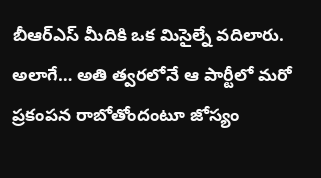బీఆర్ఎస్ మీదికి ఒక మిసైల్నే వదిలారు. అలాగే… అతి త్వరలోనే ఆ పార్టీలో మరో ప్రకంపన రాబోతోందంటూ జోస్యం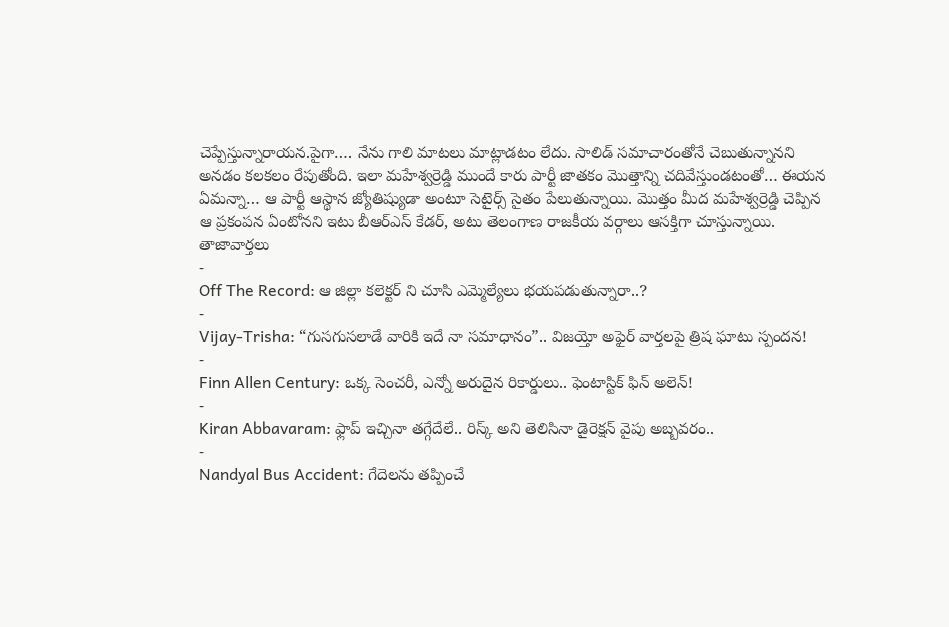చెప్పేస్తున్నారాయన.పైగా…. నేను గాలి మాటలు మాట్లాడటం లేదు. సాలిడ్ సమాచారంతోనే చెబుతున్నానని అనడం కలకలం రేపుతోంది. ఇలా మహేశ్వర్రెడ్డి ముందే కారు పార్టీ జాతకం మొత్తాన్ని చదివేస్తుండటంతో… ఈయన ఏమన్నా… ఆ పార్టీ ఆస్థాన జ్యోతిష్యుడా అంటూ సెటైర్స్ సైతం పేలుతున్నాయి. మొత్తం మీద మహేశ్వర్రెడ్డి చెప్పిన ఆ ప్రకంపన ఏంటోనని ఇటు బీఆర్ఎస్ కేడర్, అటు తెలంగాణ రాజకీయ వర్గాలు ఆసక్తిగా చూస్తున్నాయి.
తాజావార్తలు
-
Off The Record: ఆ జిల్లా కలెక్టర్ ని చూసి ఎమ్మెల్యేలు భయపడుతున్నారా..?
-
Vijay-Trisha: “గుసగుసలాడే వారికి ఇదే నా సమాధానం”.. విజయ్తో అఫైర్ వార్తలపై త్రిష ఘాటు స్పందన!
-
Finn Allen Century: ఒక్క సెంచరీ, ఎన్నో అరుదైన రికార్డులు.. ఫెంటాస్టిక్ ఫిన్ అలెన్!
-
Kiran Abbavaram: ఫ్లాప్ ఇచ్చినా తగ్గేదేలే.. రిస్క్ అని తెలిసినా డైరెక్షన్ వైపు అబ్బవరం..
-
Nandyal Bus Accident: గేదెలను తప్పించే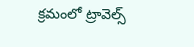క్రమంలో ట్రావెల్స్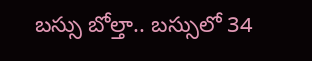బస్సు బోల్తా.. బస్సులో 34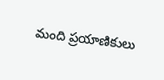మంది ప్రయాణికులు